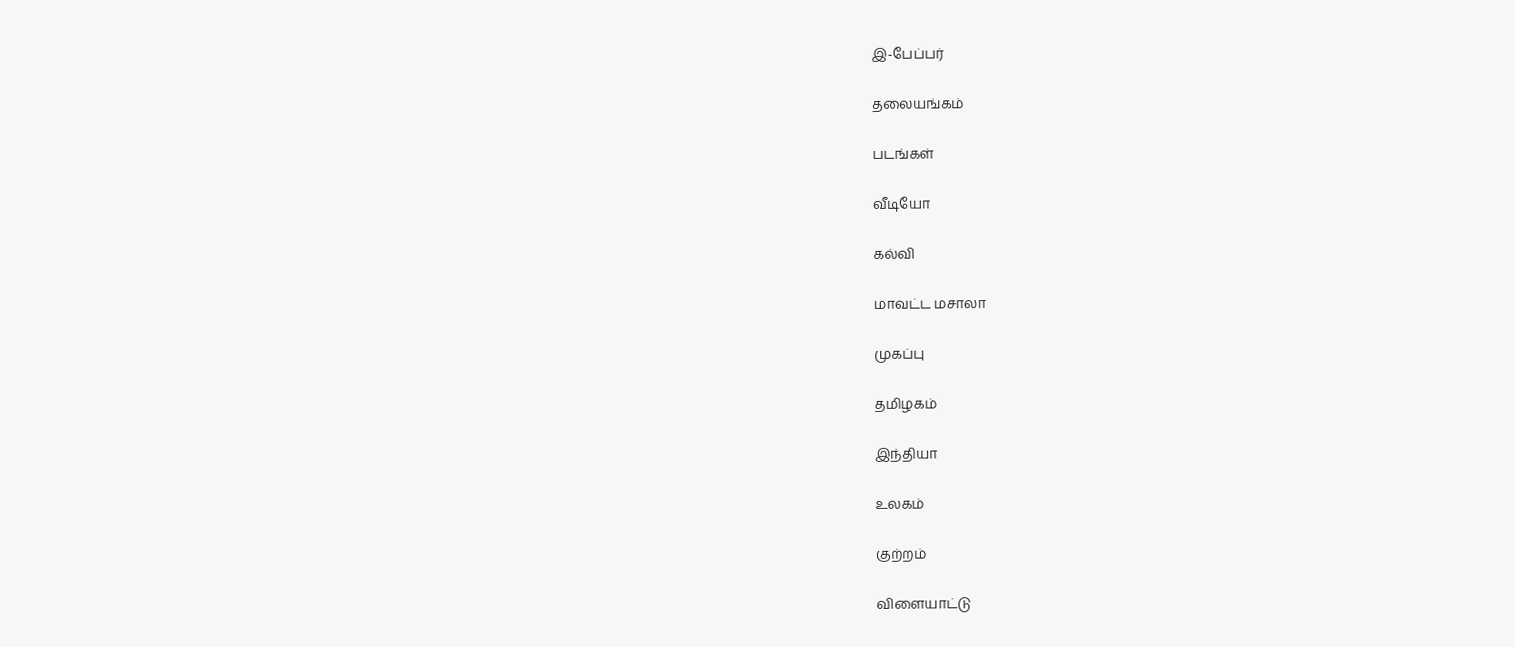இ-பேப்பர்

தலையங்கம்

படங்கள்

வீடியோ

கல்வி

மாவட்ட மசாலா

முகப்பு

தமிழகம்

இந்தியா

உலகம்

குற்றம்

விளையாட்டு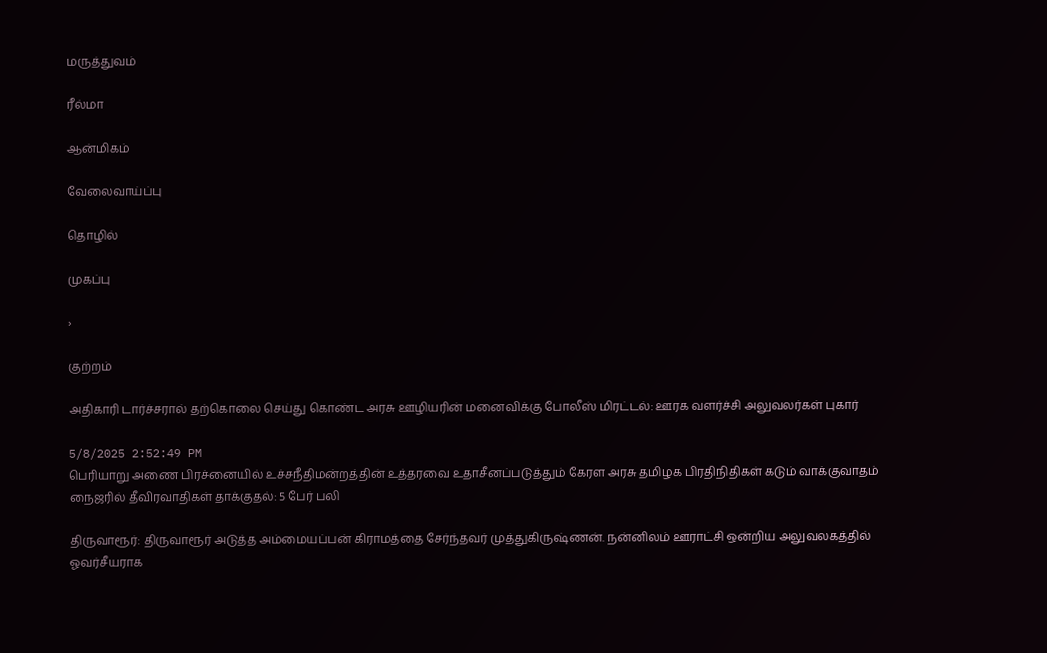மருத்துவம்

ரீல்மா

ஆன்மிகம்

வேலைவாய்ப்பு

தொழில்

முகப்பு

›

குற்றம்

அதிகாரி டார்ச்சரால் தற்கொலை செய்து கொண்ட அரசு ஊழியரின் மனைவிக்கு போலீஸ் மிரட்டல்: ஊரக வளர்ச்சி அலுவலர்கள் புகார்

5/8/2025 2:52:49 PM
பெரியாறு அணை பிரச்னையில் உச்சநீதிமன்றத்தின் உத்தரவை உதாசீனப்படுத்தும் கேரள அரசு தமிழக பிரதிநிதிகள் கடும் வாக்குவாதம் நைஜரில் தீவிரவாதிகள் தாக்குதல்: 5 பேர் பலி

திருவாரூர்: திருவாரூர் அடுத்த அம்மையப்பன் கிராமத்தை சேர்ந்தவர் முத்துகிருஷ்ணன். நன்னிலம் ஊராட்சி ஒன்றிய அலுவலகத்தில் ஓவர்சீயராக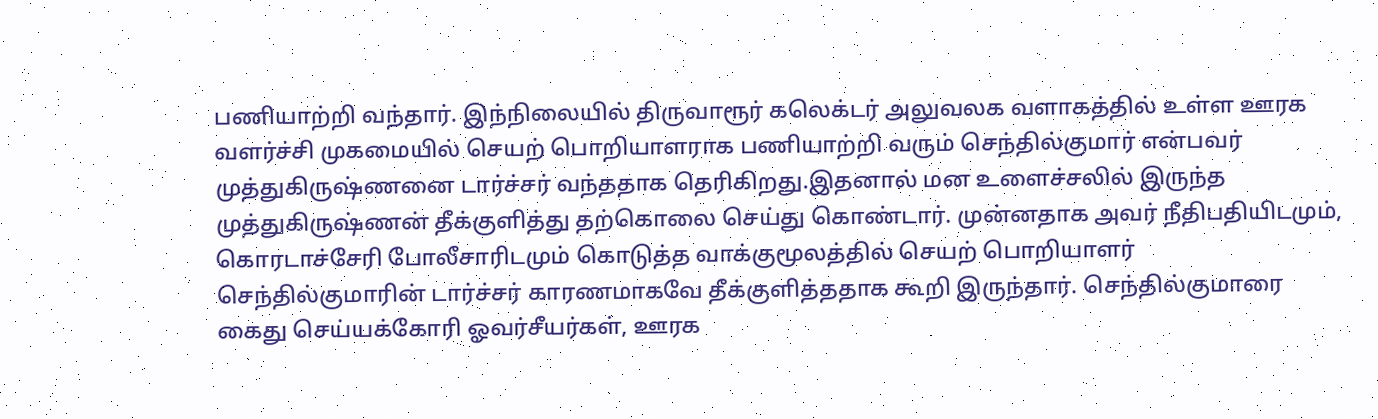பணியாற்றி வந்தார். இந்நிலையில் திருவாரூர் கலெக்டர் அலுவலக வளாகத்தில் உள்ள ஊரக வளர்ச்சி முகமையில் செயற் பொறியாளராக பணியாற்றி வரும் செந்தில்குமார் என்பவர் முத்துகிருஷ்ணனை டார்ச்சர் வந்ததாக தெரிகிறது.இதனால் மன உளைச்சலில் இருந்த முத்துகிருஷ்ணன் தீக்குளித்து தற்கொலை செய்து கொண்டார். முன்னதாக அவர் நீதிபதியிடமும், கொரடாச்சேரி போலீசாரிடமும் கொடுத்த வாக்குமூலத்தில் செயற் பொறியாளர் செந்தில்குமாரின் டார்ச்சர் காரணமாகவே தீக்குளித்ததாக கூறி இருந்தார். செந்தில்குமாரை கைது செய்யக்கோரி ஓவர்சீயர்கள், ஊரக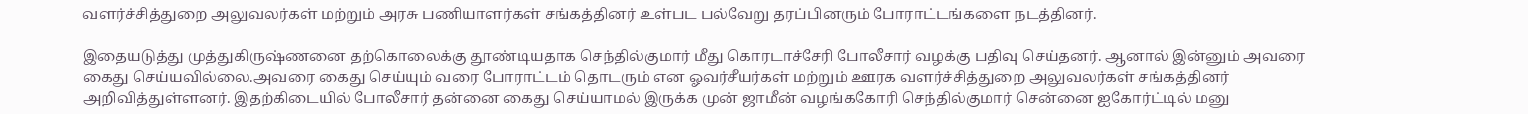வளர்ச்சித்துறை அலுவலர்கள் மற்றும் அரசு பணியாளர்கள் சங்கத்தினர் உள்பட பல்வேறு தரப்பினரும் போராட்டங்களை நடத்தினர்.

இதையடுத்து முத்துகிருஷ்ணனை தற்கொலைக்கு தூண்டியதாக செந்தில்குமார் மீது கொரடாச்சேரி போலீசார் வழக்கு பதிவு செய்தனர். ஆனால் இன்னும் அவரை கைது செய்யவில்லை.அவரை கைது செய்யும் வரை போராட்டம் தொடரும் என ஓவர்சீயர்கள் மற்றும் ஊரக வளர்ச்சித்துறை அலுவலர்கள் சங்கத்தினர் அறிவித்துள்ளனர். இதற்கிடையில் போலீசார் தன்னை கைது செய்யாமல் இருக்க முன் ஜாமீன் வழங்ககோரி செந்தில்குமார் சென்னை ஐகோர்ட்டில் மனு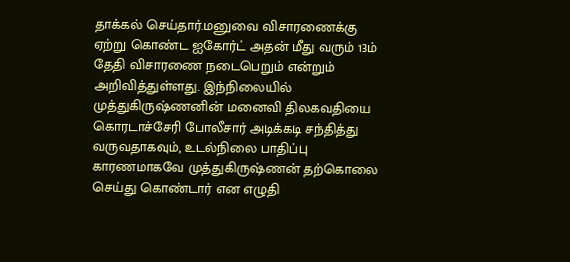தாக்கல் செய்தார்.மனுவை விசாரணைக்கு ஏற்று கொண்ட ஐகோர்ட் அதன் மீது வரும் 13ம் தேதி விசாரணை நடைபெறும் என்றும் அறிவித்துள்ளது. இந்நிலையில் முத்துகிருஷ்ணனின் மனைவி திலகவதியை கொரடாச்சேரி போலீசார் அடிக்கடி சந்தித்து வருவதாகவும், உடல்நிலை பாதிப்பு காரணமாகவே முத்துகிருஷ்ணன் தற்கொலை செய்து கொண்டார் என எழுதி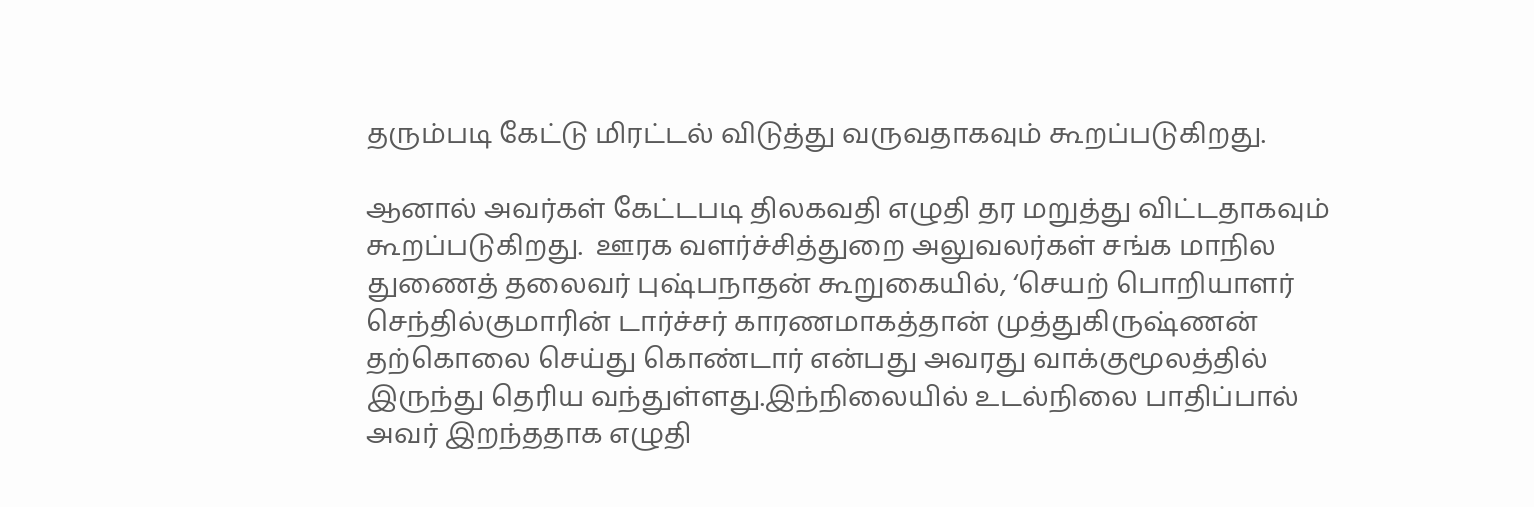தரும்படி கேட்டு மிரட்டல் விடுத்து வருவதாகவும் கூறப்படுகிறது.

ஆனால் அவர்கள் கேட்டபடி திலகவதி எழுதி தர மறுத்து விட்டதாகவும் கூறப்படுகிறது.  ஊரக வளர்ச்சித்துறை அலுவலர்கள் சங்க மாநில துணைத் தலைவர் புஷ்பநாதன் கூறுகையில், ‘செயற் பொறியாளர் செந்தில்குமாரின் டார்ச்சர் காரணமாகத்தான் முத்துகிருஷ்ணன் தற்கொலை செய்து கொண்டார் என்பது அவரது வாக்குமூலத்தில் இருந்து தெரிய வந்துள்ளது.இந்நிலையில் உடல்நிலை பாதிப்பால் அவர் இறந்ததாக எழுதி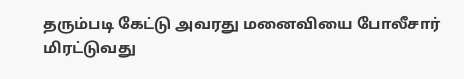தரும்படி கேட்டு அவரது மனைவியை போலீசார் மிரட்டுவது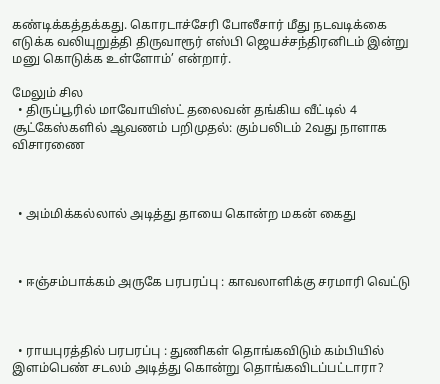கண்டிக்கத்தக்கது. கொரடாச்சேரி போலீசார் மீது நடவடிக்கை எடுக்க வலியுறுத்தி திருவாரூர் எஸ்பி ஜெயச்சந்திரனிடம் இன்று மனு கொடுக்க உள்ளோம்’ என்றார்.

மேலும் சில
  • திருப்பூரில் மாவோயிஸ்ட் தலைவன் தங்கிய வீட்டில் 4 சூட்கேஸ்களில் ஆவணம் பறிமுதல்: கும்பலிடம் 2வது நாளாக விசாரணை



  • அம்மிக்கல்லால் அடித்து தாயை கொன்ற மகன் கைது



  • ஈஞ்சம்பாக்கம் அருகே பரபரப்பு : காவலாளிக்கு சரமாரி வெட்டு



  • ராயபுரத்தில் பரபரப்பு : துணிகள் தொங்கவிடும் கம்பியில் இளம்பெண் சடலம் அடித்து கொன்று தொங்கவிடப்பட்டாரா?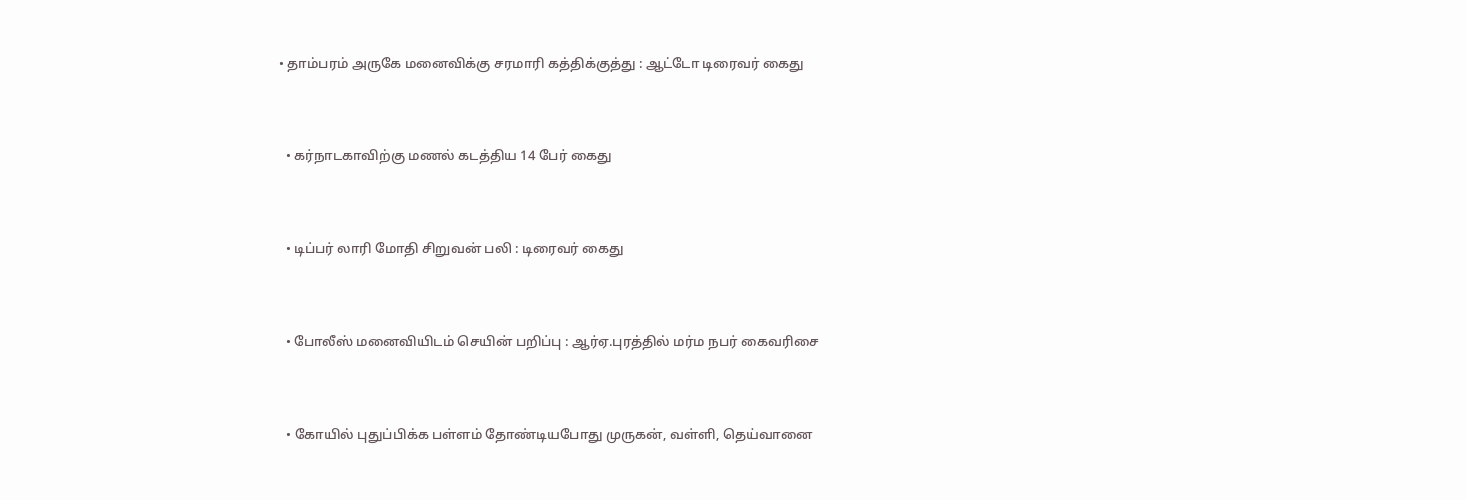• தாம்பரம் அருகே மனைவிக்கு சரமாரி கத்திக்குத்து : ஆட்டோ டிரைவர் கைது



  • கர்நாடகாவிற்கு மணல் கடத்திய 14 பேர் கைது



  • டிப்பர் லாரி மோதி சிறுவன் பலி : டிரைவர் கைது



  • போலீஸ் மனைவியிடம் செயின் பறிப்பு : ஆர்ஏ.புரத்தில் மர்ம நபர் கைவரிசை



  • கோயில் புதுப்பிக்க பள்ளம் தோண்டியபோது முருகன், வள்ளி, தெய்வானை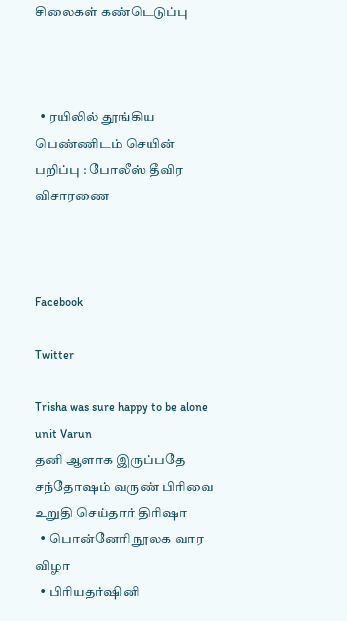சிலைகள் கண்டெடுப்பு



  • ரயிலில் தூங்கிய பெண்ணிடம் செயின் பறிப்பு : போலீஸ் தீவிர விசாரணை



Facebook

Twitter

Trisha was sure happy to be alone unit Varun
தனி ஆளாக இருப்பதே சந்தோஷம் வருண் பிரிவை உறுதி செய்தார் திரிஷா
  • பொன்னேரி நூலக வார விழா
  • பிரியதர்ஷினி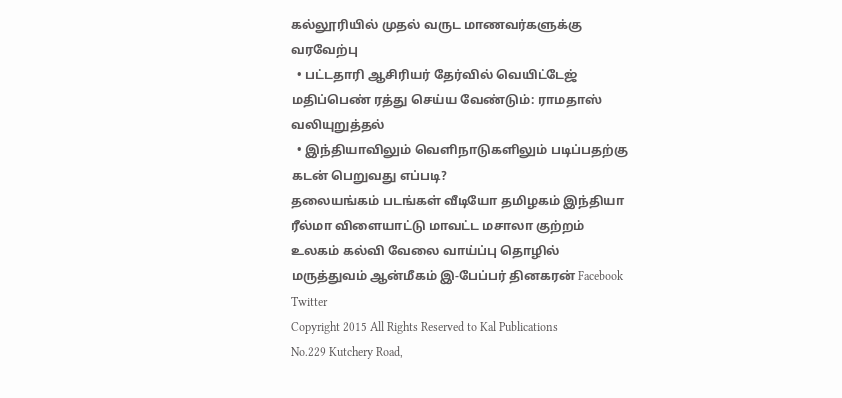கல்லூரியில் முதல் வருட மாணவர்களுக்கு வரவேற்பு
  • பட்டதாரி ஆசிரியர் தேர்வில் வெயிட்டேஜ் மதிப்பெண் ரத்து செய்ய வேண்டும்: ராமதாஸ் வலியுறுத்தல்
  • இந்தியாவிலும் வெளிநாடுகளிலும் படிப்பதற்கு கடன் பெறுவது எப்படி?
தலையங்கம் படங்கள் வீடியோ தமிழகம் இந்தியா ரீல்மா விளையாட்டு மாவட்ட மசாலா குற்றம் உலகம் கல்வி வேலை வாய்ப்பு தொழில் மருத்துவம் ஆன்மீகம் இ-பேப்பர் தினகரன் Facebook Twitter
Copyright 2015 All Rights Reserved to Kal Publications
No.229 Kutchery Road,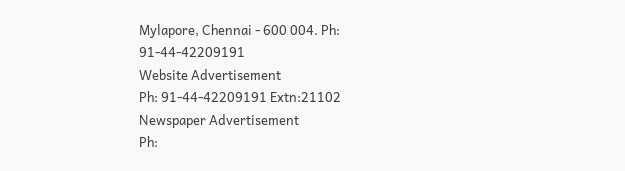Mylapore, Chennai - 600 004. Ph: 91-44-42209191
Website Advertisement
Ph: 91-44-42209191 Extn:21102
Newspaper Advertisement
Ph: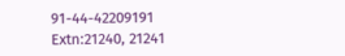91-44-42209191 Extn:21240, 21241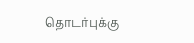தொடர்புக்கு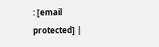: [email protected] |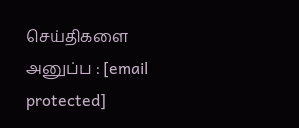செய்திகளை அனுப்ப : [email protected]